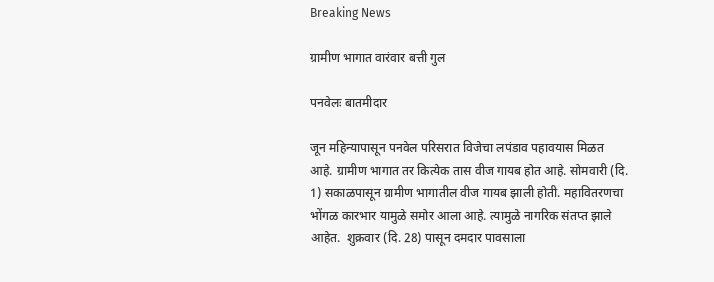Breaking News

ग्रामीण भागात वारंवार बत्ती गुल

पनवेलः बातमीदार

जून महिन्यापासून पनवेल परिसरात विजेचा लपंडाव पहावयास मिळत आहे. ग्रामीण भागात तर कित्येक तास वीज गायब होत आहे. सोमवारी (दि. 1) सकाळपासून ग्रामीण भागातील वीज गायब झाली होती. महावितरणचा भोंगळ कारभार यामुळे समोर आला आहे. त्यामुळे नागरिक संतप्त झाले आहेत.  शुक्रवार (दि. 28) पासून दमदार पावसाला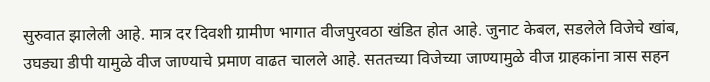सुरुवात झालेली आहे. मात्र दर दिवशी ग्रामीण भागात वीजपुरवठा खंडित होत आहे. जुनाट केबल, सडलेले विजेचे खांब, उघड्या डीपी यामुळे वीज जाण्याचे प्रमाण वाढत चालले आहे. सततच्या विजेच्या जाण्यामुळे वीज ग्राहकांना त्रास सहन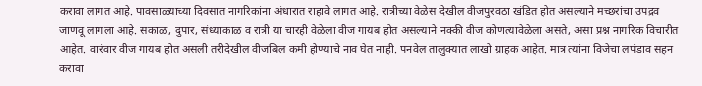करावा लागत आहे. पावसाळ्याच्या दिवसात नागरिकांना अंधारात राहावे लागत आहे. रात्रीच्या वेळेस देखील वीजपुरवठा खंडित होत असल्याने मच्छरांचा उपद्रव जाणवू लागला आहे. सकाळ, दुपार, संध्याकाळ व रात्री या चारही वेळेला वीज गायब होत असल्याने नक्की वीज कोणत्यावेळेला असते, असा प्रश्न नागरिक विचारीत आहेत. वारंवार वीज गायब होत असली तरीदेखील वीजबिल कमी होण्याचे नाव घेत नाही. पनवेल तालुक्यात लाखो ग्राहक आहेत. मात्र त्यांना विजेचा लपंडाव सहन करावा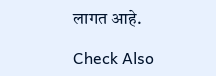लागत आहे.

Check Also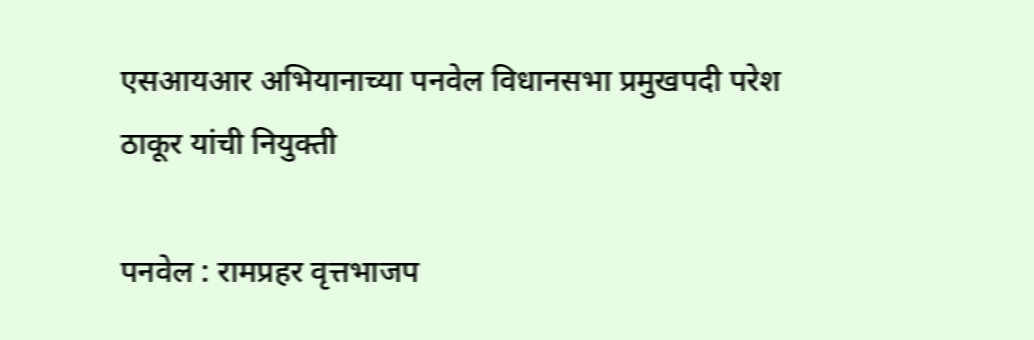एसआयआर अभियानाच्या पनवेल विधानसभा प्रमुखपदी परेश ठाकूर यांची नियुक्ती

पनवेल : रामप्रहर वृत्तभाजप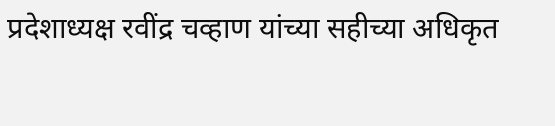प्रदेशाध्यक्ष रवींद्र चव्हाण यांच्या सहीच्या अधिकृत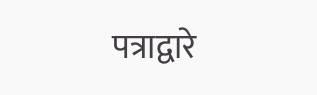पत्राद्वारे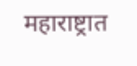महाराष्ट्रात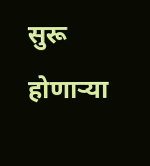सुरू होणाऱ्या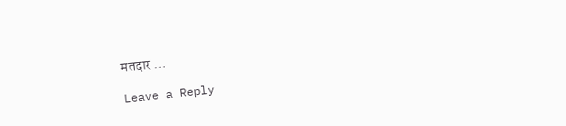मतदार …

Leave a Reply